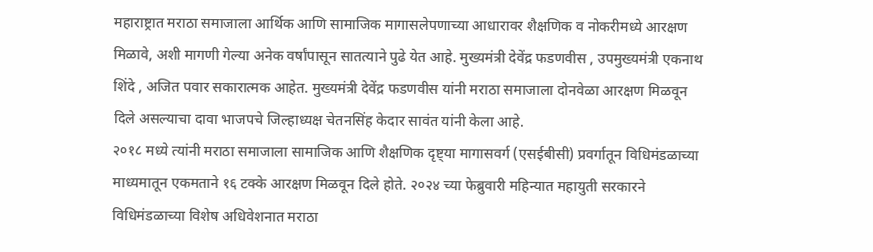महाराष्ट्रात मराठा समाजाला आर्थिक आणि सामाजिक मागासलेपणाच्या आधारावर शैक्षणिक व नोकरीमध्ये आरक्षण मिळावे, अशी मागणी गेल्या अनेक वर्षांपासून सातत्याने पुढे येत आहे. मुख्यमंत्री देवेंद्र फडणवीस , उपमुख्यमंत्री एकनाथ शिंदे , अजित पवार सकारात्मक आहेत. मुख्यमंत्री देवेंद्र फडणवीस यांनी मराठा समाजाला दोनवेळा आरक्षण मिळवून दिले असल्याचा दावा भाजपचे जिल्हाध्यक्ष चेतनसिंह केदार सावंत यांनी केला आहे.
२०१८ मध्ये त्यांनी मराठा समाजाला सामाजिक आणि शैक्षणिक दृष्ट्या मागासवर्ग (एसईबीसी) प्रवर्गातून विधिमंडळाच्या माध्यमातून एकमताने १६ टक्के आरक्षण मिळवून दिले होते. २०२४ च्या फेब्रुवारी महिन्यात महायुती सरकारने विधिमंडळाच्या विशेष अधिवेशनात मराठा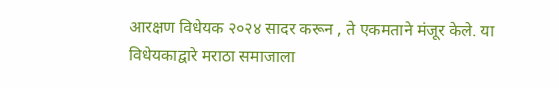आरक्षण विधेयक २०२४ सादर करून , ते एकमताने मंजूर केले. या विधेयकाद्वारे मराठा समाजाला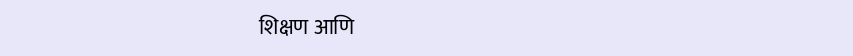शिक्षण आणि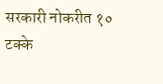सरकारी नोकरीत १० टक्के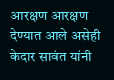आरक्षण आरक्षण देण्यात आले असेही केदार सावंत यांनी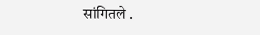सांगितले .